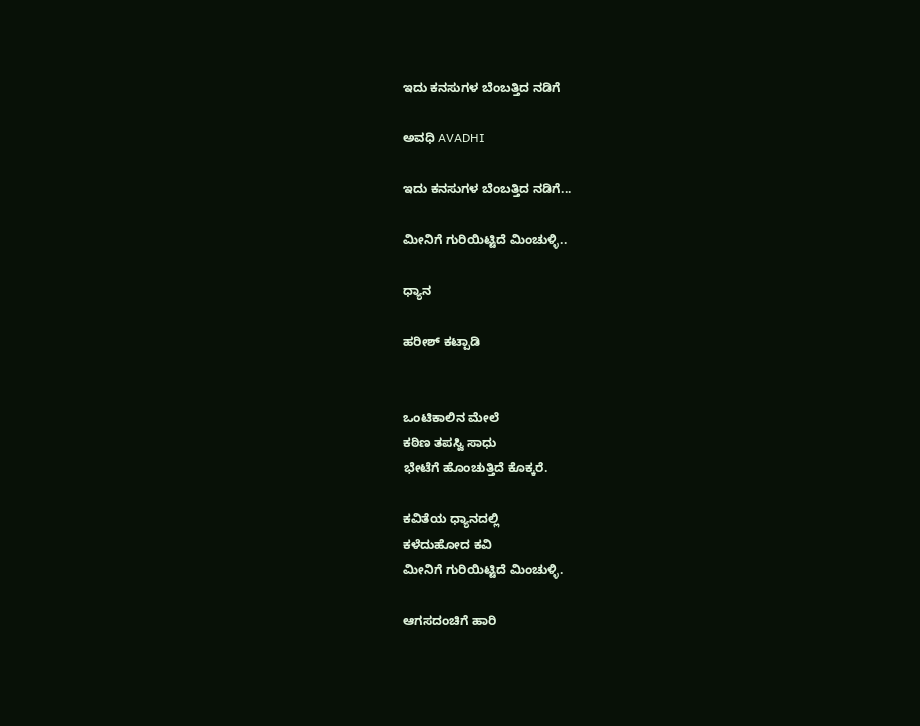ಇದು ಕನಸುಗಳ ಬೆಂಬತ್ತಿದ ನಡಿಗೆ‍

ಅವಧಿ AVADHI

ಇದು ಕನಸುಗಳ ಬೆಂಬತ್ತಿದ ನಡಿಗೆ...

ಮೀನಿಗೆ ಗುರಿಯಿಟ್ಟಿದೆ ಮಿಂಚುಳ್ಳಿ..

ಧ್ಯಾನ

ಹರೀಶ್ ಕಟ್ಪಾಡಿ


ಒಂಟಿಕಾಲಿನ ಮೇಲೆ
ಕಠಿಣ ತಪಸ್ವಿ ಸಾಧು
ಭೇಟೆಗೆ ಹೊಂಚುತ್ತಿದೆ ಕೊಕ್ಕರೆ.

ಕವಿತೆಯ ಧ್ಯಾನದಲ್ಲಿ
ಕಳೆದುಹೋದ ಕವಿ
ಮೀನಿಗೆ ಗುರಿಯಿಟ್ಟಿದೆ ಮಿಂಚುಳ್ಳಿ.

ಆಗಸದಂಚಿಗೆ ಹಾರಿ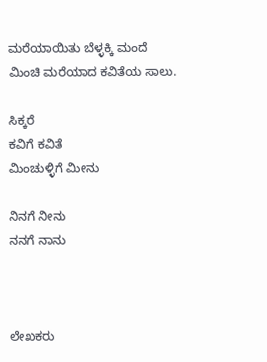ಮರೆಯಾಯಿತು ಬೆಳ್ಳಕ್ಕಿ ಮಂದೆ
ಮಿಂಚಿ ಮರೆಯಾದ ಕವಿತೆಯ ಸಾಲು.

ಸಿಕ್ಕರೆ
ಕವಿಗೆ ಕವಿತೆ
ಮಿಂಚುಳ್ಳಿಗೆ ಮೀನು

ನಿನಗೆ ನೀನು
ನನಗೆ ನಾನು



ಲೇಖಕರು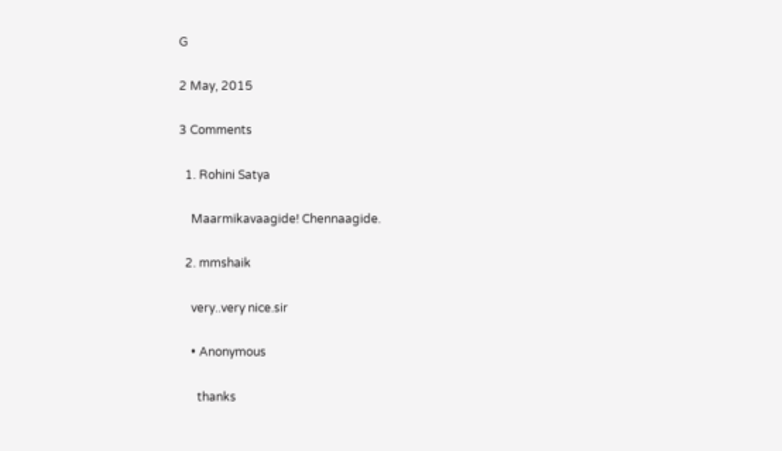G

2 May, 2015

3 Comments

  1. Rohini Satya

    Maarmikavaagide! Chennaagide.

  2. mmshaik

    very..very nice.sir

    • Anonymous

      thanks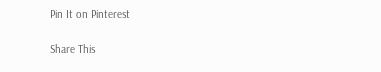Pin It on Pinterest

Share This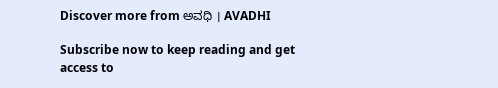Discover more from ಅವಧಿ । AVADHI

Subscribe now to keep reading and get access to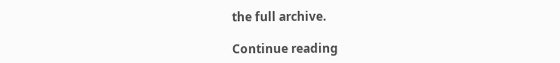the full archive.

Continue reading